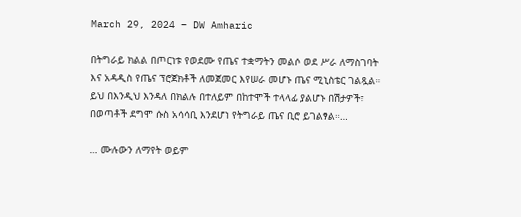March 29, 2024 – DW Amharic

በትግራይ ክልል በጦርነቱ የወደሙ የጤና ተቋማትን መልሶ ወደ ሥራ ለማስገባት እና አዳዲስ የጤና ፕሮጀክቶች ለመጀመር እየሠራ መሆኑ ጤና ሚኒስቴር ገልጿል። ይህ በእንዲህ እንዳለ በክልሉ በተለይም በከተሞች ተላላፊ ያልሆኑ በሽታዎች፣ በወጣቶች ደግሞ ሱስ አሳሳቢ እንደሆነ የትግራይ ጤና ቢሮ ይገልፃል።…

… ሙሉውን ለማየት ወይም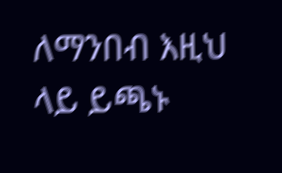ለማንበብ እዚህ ላይ ይጫኑ